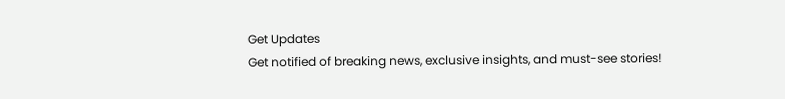Get Updates
Get notified of breaking news, exclusive insights, and must-see stories!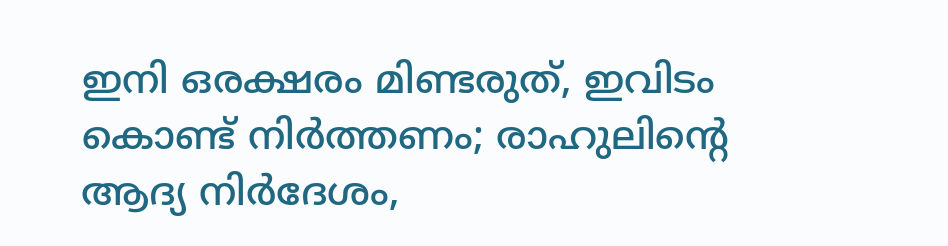ഇനി ഒരക്ഷരം മിണ്ടരുത്, ഇവിടം കൊണ്ട് നിര്‍ത്തണം; രാഹുലിന്റെ ആദ്യ നിര്‍ദേശം,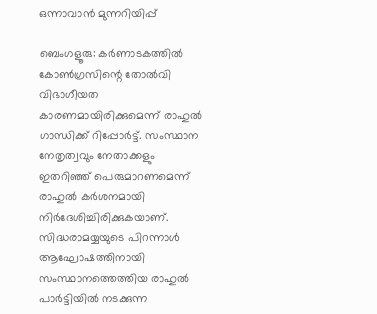ഒന്നാവാന്‍ മുന്നറിയിപ്പ്

ബെംഗളൂരു: കര്‍ണാടകത്തില്‍ കോണ്‍ഗ്രസിന്റെ തോല്‍വി വിഭാഗീയത കാരണമായിരിക്കുമെന്ന് രാഹുല്‍ ഗാന്ധിക്ക് റിപ്പോര്‍ട്ട്. സംസ്ഥാന നേതൃത്വവും നേതാക്കളും ഇതറിഞ്ഞ് പെരുമാറണമെന്ന് രാഹുല്‍ കര്‍ശനമായി നിര്‍ദേശിച്ചിരിക്കുകയാണ്. സിദ്ധരാമയ്യയുടെ പിറന്നാള്‍ ആഘോഷത്തിനായി സംസ്ഥാനത്തെത്തിയ രാഹുല്‍ പാര്‍ട്ടിയില്‍ നടക്കുന്ന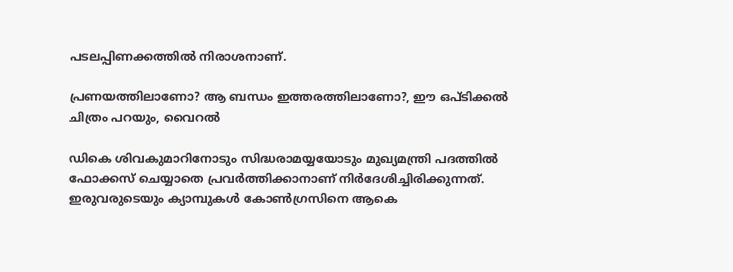പടലപ്പിണക്കത്തില്‍ നിരാശനാണ്.

പ്രണയത്തിലാണോ? ആ ബന്ധം ഇത്തരത്തിലാണോ?, ഈ ഒപ്ടിക്കല്‍ ചിത്രം പറയും, വൈറല്‍

ഡികെ ശിവകുമാറിനോടും സിദ്ധരാമയ്യയോടും മുഖ്യമന്ത്രി പദത്തില്‍ ഫോക്കസ് ചെയ്യാതെ പ്രവര്‍ത്തിക്കാനാണ് നിര്‍ദേശിച്ചിരിക്കുന്നത്. ഇരുവരുടെയും ക്യാമ്പുകള്‍ കോണ്‍ഗ്രസിനെ ആകെ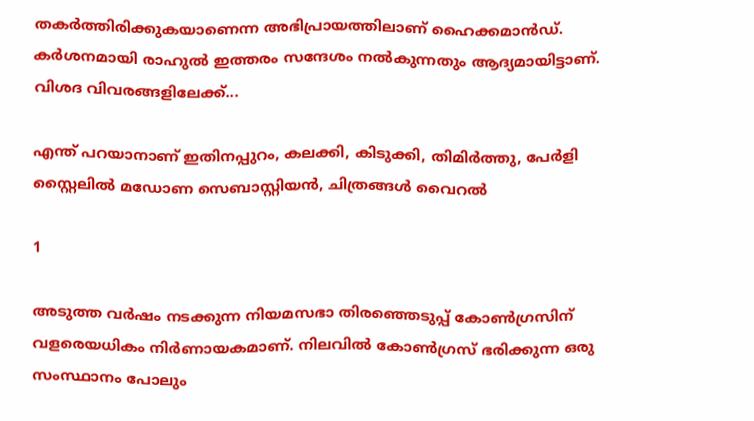തകര്‍ത്തിരിക്കുകയാണെന്ന അഭിപ്രായത്തിലാണ് ഹൈക്കമാന്‍ഡ്. കര്‍ശനമായി രാഹുല്‍ ഇത്തരം സന്ദേശം നല്‍കുന്നതും ആദ്യമായിട്ടാണ്. വിശദ വിവരങ്ങളിലേക്ക്...

എന്ത് പറയാനാണ് ഇതിനപ്പുറം, കലക്കി, കിടുക്കി, തിമിര്‍ത്തു, പേര്‍ളി സ്റ്റൈലില്‍ മഡോണ സെബാസ്റ്റിയന്‍, ചിത്രങ്ങള്‍ വൈറല്‍

1

അടുത്ത വര്‍ഷം നടക്കുന്ന നിയമസഭാ തിരഞ്ഞെടുപ്പ് കോണ്‍ഗ്രസിന് വളരെയധികം നിര്‍ണായകമാണ്. നിലവില്‍ കോണ്‍ഗ്രസ് ഭരിക്കുന്ന ഒരു സംസ്ഥാനം പോലും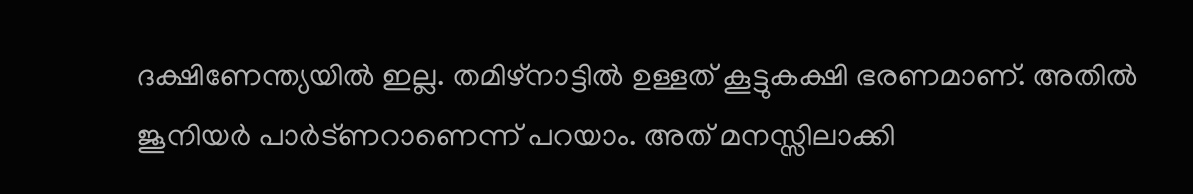ദക്ഷിണേന്ത്യയില്‍ ഇല്ല. തമിഴ്‌നാട്ടില്‍ ഉള്ളത് കൂട്ടുകക്ഷി ഭരണമാണ്. അതില്‍ ജൂനിയര്‍ പാര്‍ട്ണറാണെന്ന് പറയാം. അത് മനസ്സിലാക്കി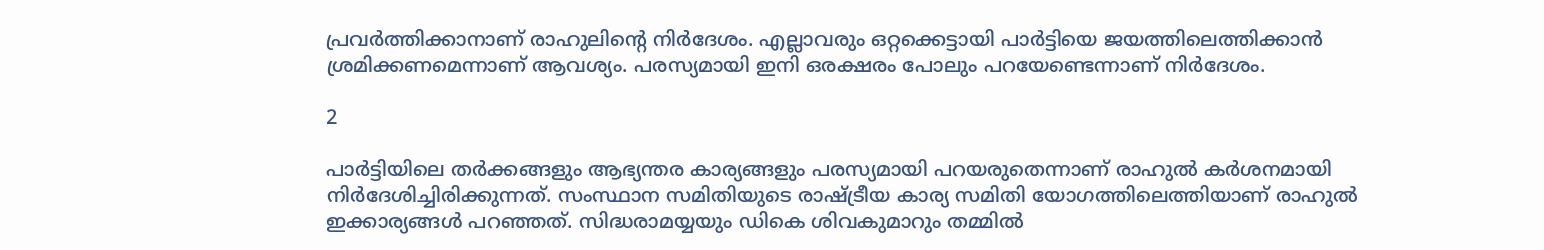പ്രവര്‍ത്തിക്കാനാണ് രാഹുലിന്റെ നിര്‍ദേശം. എല്ലാവരും ഒറ്റക്കെട്ടായി പാര്‍ട്ടിയെ ജയത്തിലെത്തിക്കാന്‍ ശ്രമിക്കണമെന്നാണ് ആവശ്യം. പരസ്യമായി ഇനി ഒരക്ഷരം പോലും പറയേണ്ടെന്നാണ് നിര്‍ദേശം.

2

പാര്‍ട്ടിയിലെ തര്‍ക്കങ്ങളും ആഭ്യന്തര കാര്യങ്ങളും പരസ്യമായി പറയരുതെന്നാണ് രാഹുല്‍ കര്‍ശനമായി നിര്‍ദേശിച്ചിരിക്കുന്നത്. സംസ്ഥാന സമിതിയുടെ രാഷ്ട്രീയ കാര്യ സമിതി യോഗത്തിലെത്തിയാണ് രാഹുല്‍ ഇക്കാര്യങ്ങള്‍ പറഞ്ഞത്. സിദ്ധരാമയ്യയും ഡികെ ശിവകുമാറും തമ്മില്‍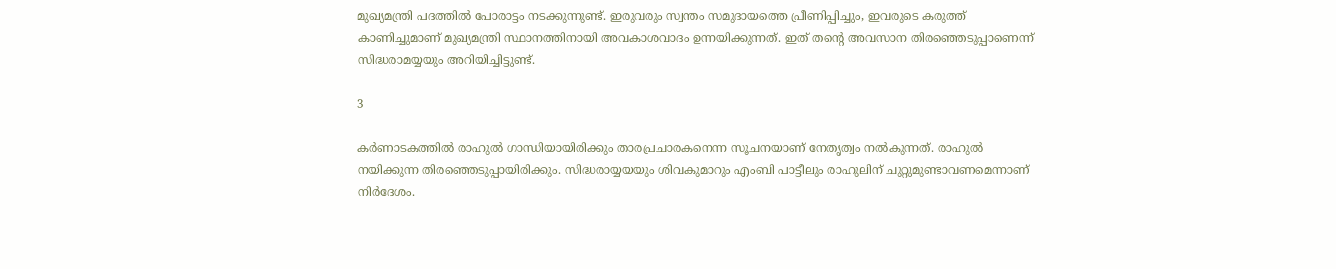മുഖ്യമന്ത്രി പദത്തില്‍ പോരാട്ടം നടക്കുന്നുണ്ട്. ഇരുവരും സ്വന്തം സമുദായത്തെ പ്രീണിപ്പിച്ചും, ഇവരുടെ കരുത്ത് കാണിച്ചുമാണ് മുഖ്യമന്ത്രി സ്ഥാനത്തിനായി അവകാശവാദം ഉന്നയിക്കുന്നത്. ഇത് തന്റെ അവസാന തിരഞ്ഞെടുപ്പാണെന്ന് സിദ്ധരാമയ്യയും അറിയിച്ചിട്ടുണ്ട്.

3

കര്‍ണാടകത്തില്‍ രാഹുല്‍ ഗാന്ധിയായിരിക്കും താരപ്രചാരകനെന്ന സൂചനയാണ് നേതൃത്വം നല്‍കുന്നത്. രാഹുല്‍ നയിക്കുന്ന തിരഞ്ഞെടുപ്പായിരിക്കും. സിദ്ധരായ്യയയും ശിവകുമാറും എംബി പാട്ടീലും രാഹുലിന് ചുറ്റുമുണ്ടാവണമെന്നാണ് നിര്‍ദേശം.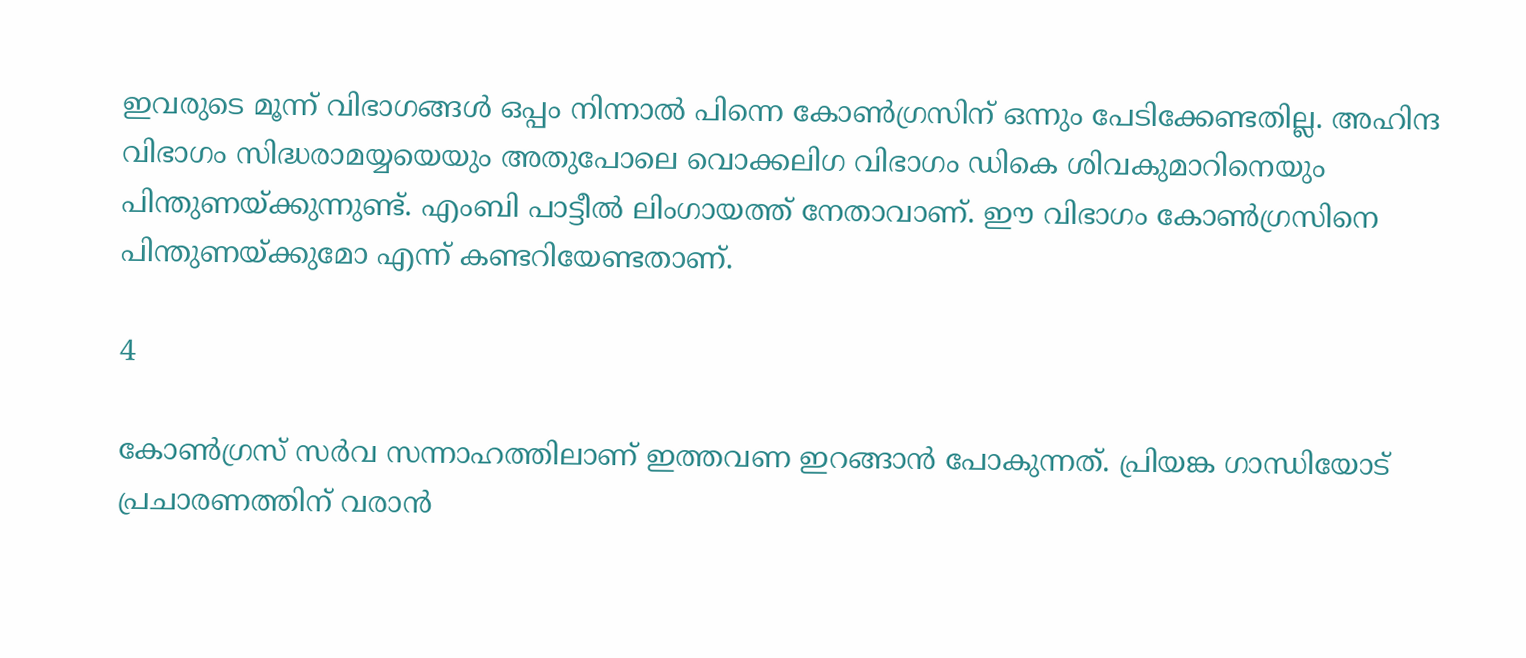ഇവരുടെ മൂന്ന് വിഭാഗങ്ങള്‍ ഒപ്പം നിന്നാല്‍ പിന്നെ കോണ്‍ഗ്രസിന് ഒന്നും പേടിക്കേണ്ടതില്ല. അഹിന്ദ വിഭാഗം സിദ്ധരാമയ്യയെയും അതുപോലെ വൊക്കലിഗ വിഭാഗം ഡികെ ശിവകുമാറിനെയും പിന്തുണയ്ക്കുന്നുണ്ട്. എംബി പാട്ടീല്‍ ലിംഗായത്ത് നേതാവാണ്. ഈ വിഭാഗം കോണ്‍ഗ്രസിനെ പിന്തുണയ്ക്കുമോ എന്ന് കണ്ടറിയേണ്ടതാണ്.

4

കോണ്‍ഗ്രസ് സര്‍വ സന്നാഹത്തിലാണ് ഇത്തവണ ഇറങ്ങാന്‍ പോകുന്നത്. പ്രിയങ്ക ഗാന്ധിയോട് പ്രചാരണത്തിന് വരാന്‍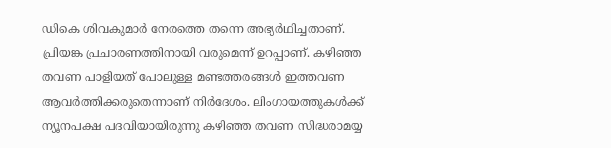ഡികെ ശിവകുമാര്‍ നേരത്തെ തന്നെ അഭ്യര്‍ഥിച്ചതാണ്. പ്രിയങ്ക പ്രചാരണത്തിനായി വരുമെന്ന് ഉറപ്പാണ്. കഴിഞ്ഞ തവണ പാളിയത് പോലുള്ള മണ്ടത്തരങ്ങള്‍ ഇത്തവണ ആവര്‍ത്തിക്കരുതെന്നാണ് നിര്‍ദേശം. ലിംഗായത്തുകള്‍ക്ക് ന്യൂനപക്ഷ പദവിയായിരുന്നു കഴിഞ്ഞ തവണ സിദ്ധരാമയ്യ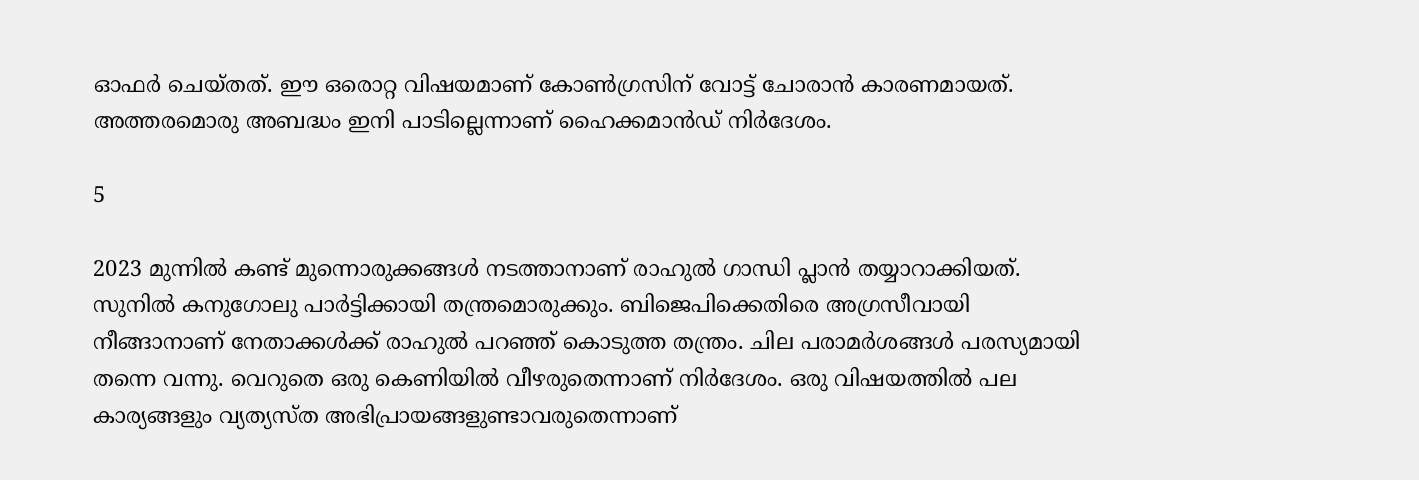ഓഫര്‍ ചെയ്തത്. ഈ ഒരൊറ്റ വിഷയമാണ് കോണ്‍ഗ്രസിന് വോട്ട് ചോരാന്‍ കാരണമായത്. അത്തരമൊരു അബദ്ധം ഇനി പാടില്ലെന്നാണ് ഹൈക്കമാന്‍ഡ് നിര്‍ദേശം.

5

2023 മുന്നില്‍ കണ്ട് മുന്നൊരുക്കങ്ങള്‍ നടത്താനാണ് രാഹുല്‍ ഗാന്ധി പ്ലാന്‍ തയ്യാറാക്കിയത്. സുനില്‍ കനുഗോലു പാര്‍ട്ടിക്കായി തന്ത്രമൊരുക്കും. ബിജെപിക്കെതിരെ അഗ്രസീവായി നീങ്ങാനാണ് നേതാക്കള്‍ക്ക് രാഹുല്‍ പറഞ്ഞ് കൊടുത്ത തന്ത്രം. ചില പരാമര്‍ശങ്ങള്‍ പരസ്യമായി തന്നെ വന്നു. വെറുതെ ഒരു കെണിയില്‍ വീഴരുതെന്നാണ് നിര്‍ദേശം. ഒരു വിഷയത്തില്‍ പല കാര്യങ്ങളും വ്യത്യസ്ത അഭിപ്രായങ്ങളുണ്ടാവരുതെന്നാണ്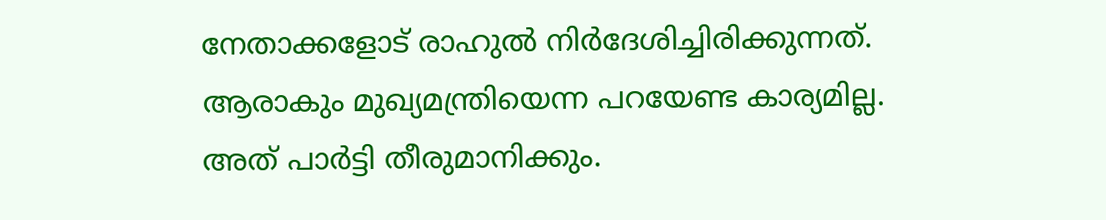നേതാക്കളോട് രാഹുല്‍ നിര്‍ദേശിച്ചിരിക്കുന്നത്. ആരാകും മുഖ്യമന്ത്രിയെന്ന പറയേണ്ട കാര്യമില്ല. അത് പാര്‍ട്ടി തീരുമാനിക്കും.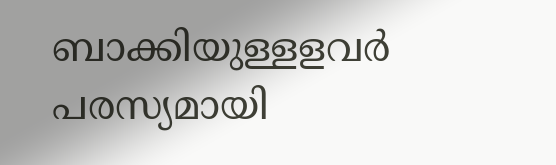ബാക്കിയുള്ളളവര്‍ പരസ്യമായി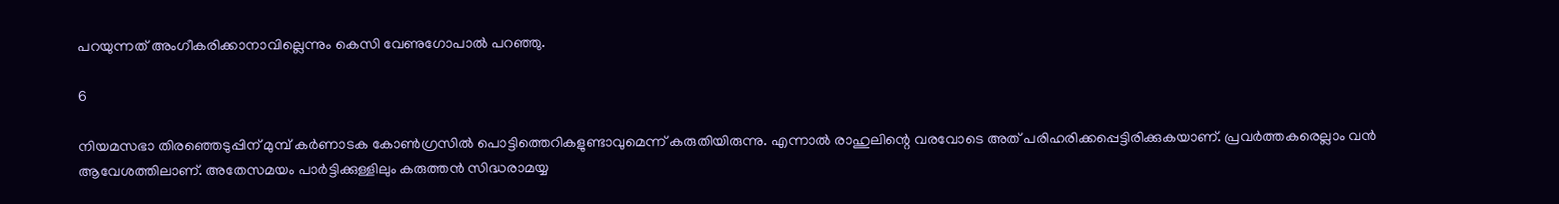പറയുന്നത് അംഗീകരിക്കാനാവില്ലെന്നും കെസി വേണുഗോപാല്‍ പറഞ്ഞു.

6

നിയമസഭാ തിരഞ്ഞെടുപ്പിന് മുമ്പ് കര്‍ണാടക കോണ്‍ഗ്രസില്‍ പൊട്ടിത്തെറികളുണ്ടാവുമെന്ന് കരുതിയിരുന്നു. എന്നാല്‍ രാഹുലിന്റെ വരവോടെ അത് പരിഹരിക്കപ്പെട്ടിരിക്കുകയാണ്. പ്രവര്‍ത്തകരെല്ലാം വന്‍ ആവേശത്തിലാണ്. അതേസമയം പാര്‍ട്ടിക്കുള്ളിലും കരുത്തന്‍ സിദ്ധരാമയ്യ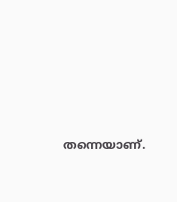തന്നെയാണ്.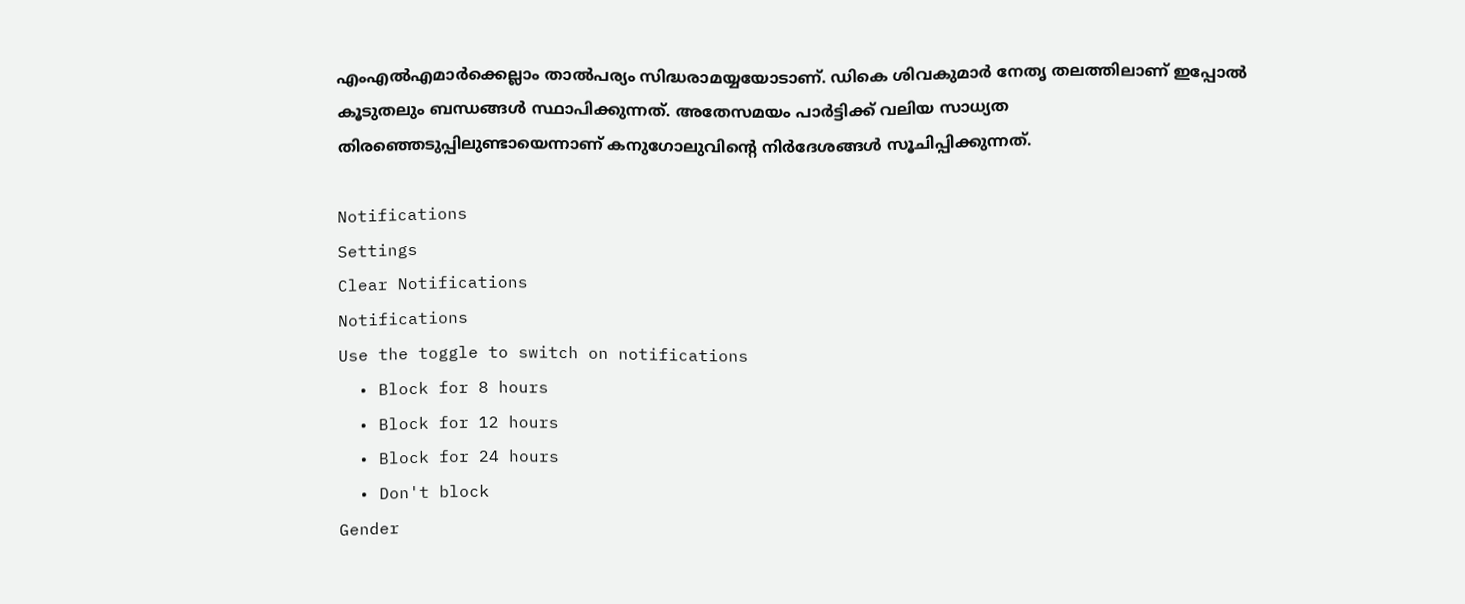എംഎല്‍എമാര്‍ക്കെല്ലാം താല്‍പര്യം സിദ്ധരാമയ്യയോടാണ്. ഡികെ ശിവകുമാര്‍ നേതൃ തലത്തിലാണ് ഇപ്പോല്‍ കൂടുതലും ബന്ധങ്ങള്‍ സ്ഥാപിക്കുന്നത്. അതേസമയം പാര്‍ട്ടിക്ക് വലിയ സാധ്യത തിരഞ്ഞെടുപ്പിലുണ്ടായെന്നാണ് കനുഗോലുവിന്റെ നിര്‍ദേശങ്ങള്‍ സൂചിപ്പിക്കുന്നത്.

Notifications
Settings
Clear Notifications
Notifications
Use the toggle to switch on notifications
  • Block for 8 hours
  • Block for 12 hours
  • Block for 24 hours
  • Don't block
Gender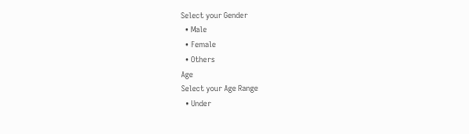Select your Gender
  • Male
  • Female
  • Others
Age
Select your Age Range
  • Under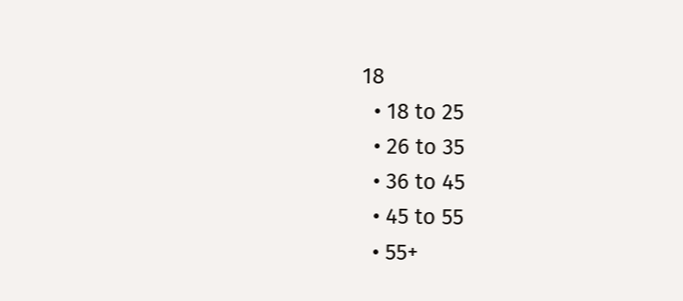18
  • 18 to 25
  • 26 to 35
  • 36 to 45
  • 45 to 55
  • 55+